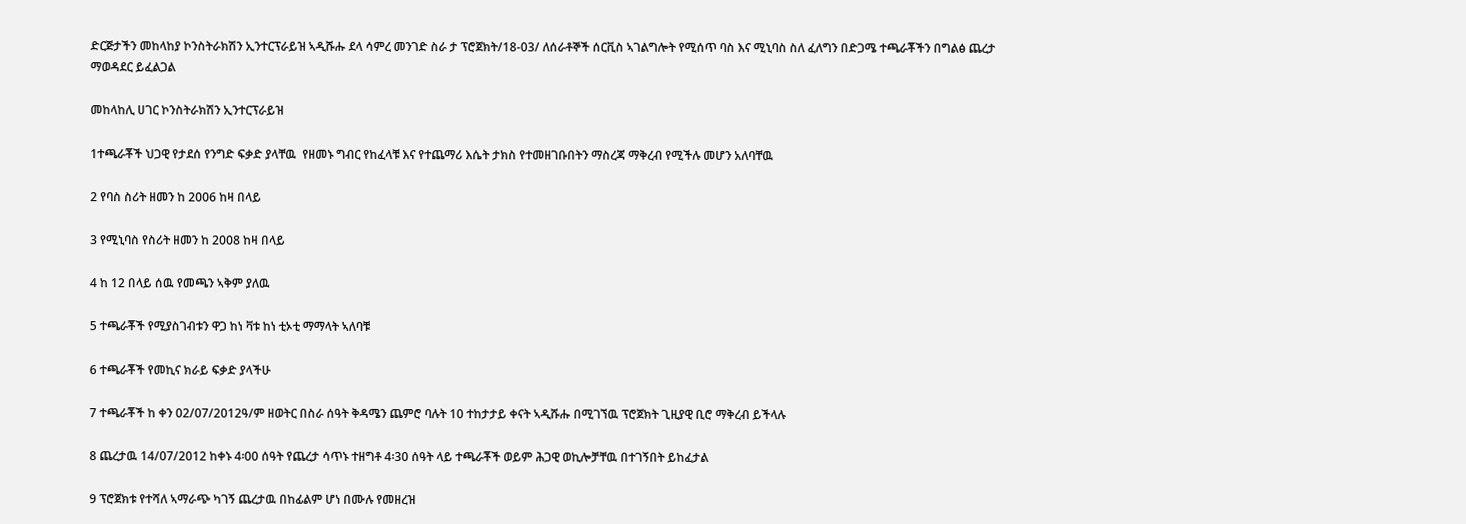ድርጅታችን መከላከያ ኮንስትራክሽን ኢንተርፕራይዝ ኣዲሹሑ ደላ ሳምረ መንገድ ስራ ታ ፕሮጀክት/18-03/ ለሰራቶኞች ሰርቪስ ኣገልግሎት የሚሰጥ ባስ እና ሚኒባስ ስለ ፈለግን በድጋሜ ተጫራቾችን በግልፅ ጨረታ ማወዳደር ይፈልጋል

መከላከሊ ሀገር ኮንስትራክሽን ኢንተርፕራይዝ

1ተጫራቾች ህጋዊ የታደሰ የንግድ ፍቃድ ያላቸዉ  የዘመኑ ግብር የከፈላቹ እና የተጨማሪ እሴት ታክስ የተመዘገቡበትን ማስረጃ ማቅረብ የሚችሉ መሆን አለባቸዉ

2 የባስ ስሪት ዘመን ከ 2006 ከዛ በላይ

3 የሚኒባስ የስሪት ዘመን ከ 2008 ከዛ በላይ

4 ከ 12 በላይ ሰዉ የመጫን ኣቅም ያለዉ

5 ተጫራቾች የሚያስገብቱን ዋጋ ከነ ቫቱ ከነ ቲኦቲ ማማላት ኣለባቹ

6 ተጫራቾች የመኪና ክራይ ፍቃድ ያላችሁ

7 ተጫራቾች ከ ቀን 02/07/2012ዓ/ም ዘወትር በስራ ሰዓት ቅዳሜን ጨምሮ ባሉት 10 ተከታታይ ቀናት ኣዲሹሑ በሚገኘዉ ፕሮጀክት ጊዚያዊ ቢሮ ማቅረብ ይችላሉ

8 ጨረታዉ 14/07/2012 ከቀኑ 4፡00 ሰዓት የጨረታ ሳጥኑ ተዘግቶ 4፡30 ሰዓት ላይ ተጫራቾች ወይም ሕጋዊ ወኪሎቻቸዉ በተገኝበት ይከፈታል

9 ፕሮጀክቱ የተሻለ ኣማራጭ ካገኝ ጨረታዉ በከፊልም ሆነ በሙሉ የመዘረዝ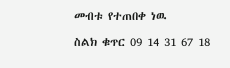መብቱ የተጠበቀ ነዉ

ስልክ ቁጥር 09 14 31 67 18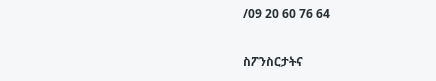/09 20 60 76 64

ስፖንስርታትና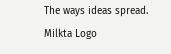The ways ideas spread.
Milkta Logo